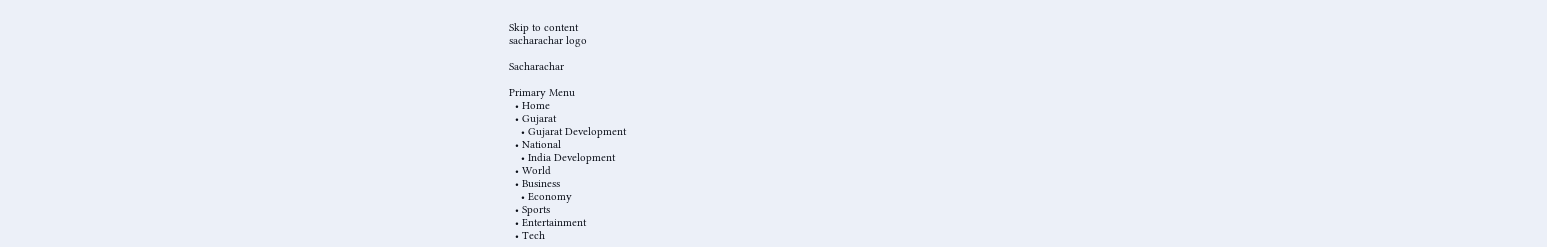Skip to content
sacharachar logo

Sacharachar

Primary Menu
  • Home
  • Gujarat
    • Gujarat Development
  • National
    • India Development
  • World
  • Business
    • Economy
  • Sports
  • Entertainment
  • Tech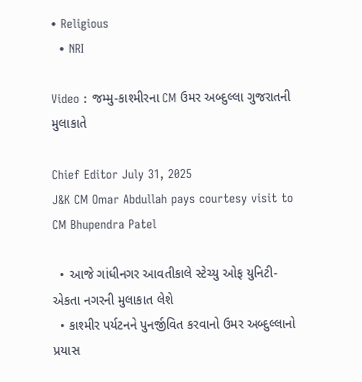• Religious
  • NRI

Video : જમ્મુ-કાશ્મીરના CM ઉમર અબ્દુલ્લા ગુજરાતની મુલાકાતે

Chief Editor July 31, 2025
J&K CM Omar Abdullah pays courtesy visit to CM Bhupendra Patel

  • આજે ગાંધીનગર આવતીકાલે સ્ટેચ્યુ ઓફ યુનિટી-એકતા નગરની મુલાકાત લેશે
  • કાશ્મીર પર્યટનને પુનર્જીવિત કરવાનો ઉમર અબ્દુલ્લાનો પ્રયાસ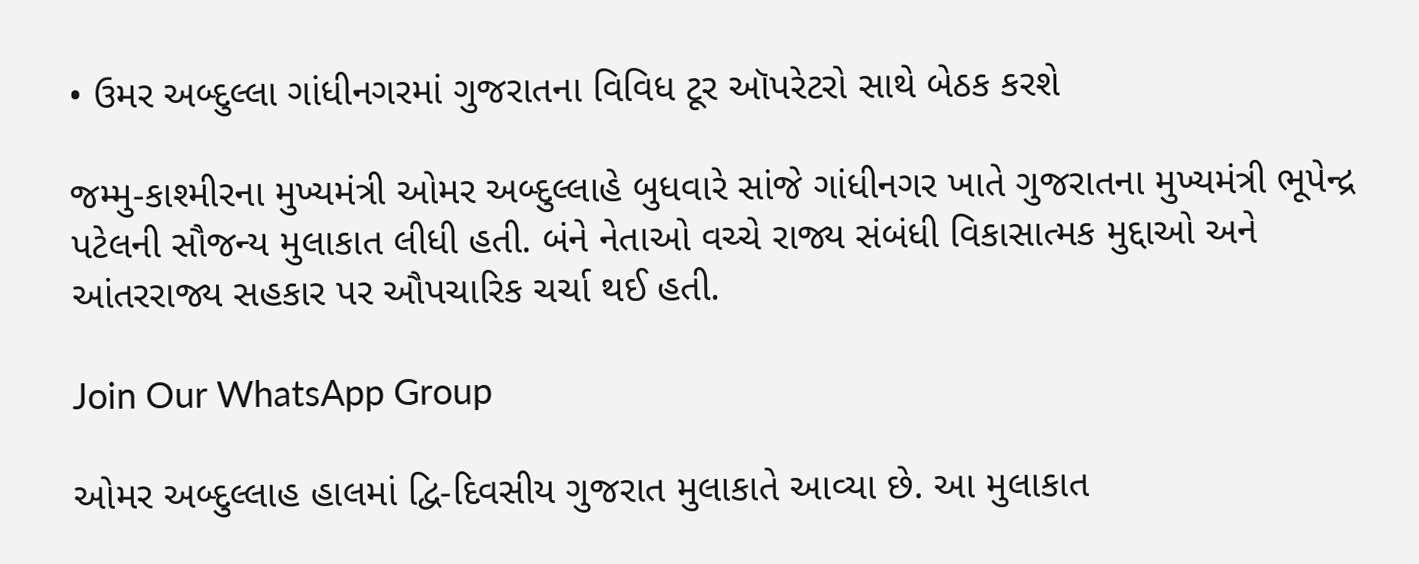• ઉમર અબ્દુલ્લા ગાંધીનગરમાં ગુજરાતના વિવિધ ટૂર ઑપરેટરો સાથે બેઠક કરશે

જમ્મુ-કાશ્મીરના મુખ્યમંત્રી ઓમર અબ્દુલ્લાહે બુધવારે સાંજે ગાંધીનગર ખાતે ગુજરાતના મુખ્યમંત્રી ભૂપેન્દ્ર પટેલની સૌજન્ય મુલાકાત લીધી હતી. બંને નેતાઓ વચ્ચે રાજ્ય સંબંધી વિકાસાત્મક મુદ્દાઓ અને આંતરરાજ્ય સહકાર પર ઔપચારિક ચર્ચા થઈ હતી.

Join Our WhatsApp Group

ઓમર અબ્દુલ્લાહ હાલમાં દ્વિ-દિવસીય ગુજરાત મુલાકાતે આવ્યા છે. આ મુલાકાત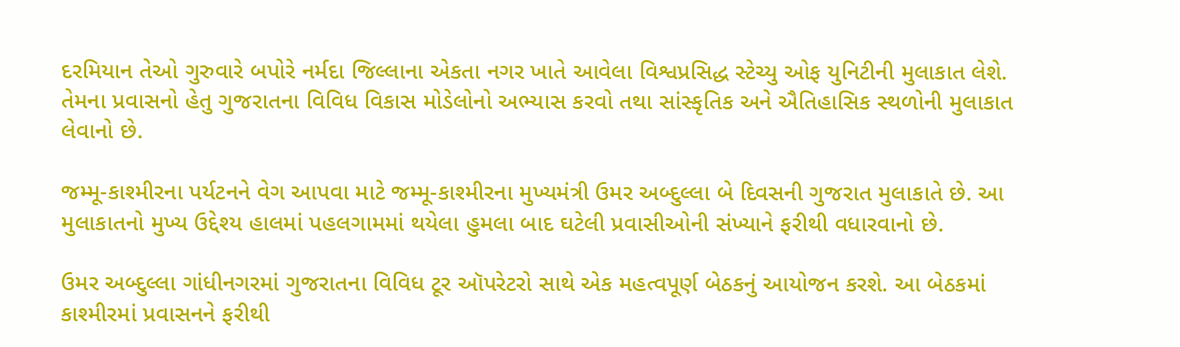દરમિયાન તેઓ ગુરુવારે બપોરે નર્મદા જિલ્લાના એકતા નગર ખાતે આવેલા વિશ્વપ્રસિદ્ધ સ્ટેચ્યુ ઓફ યુનિટીની મુલાકાત લેશે. તેમના પ્રવાસનો હેતુ ગુજરાતના વિવિધ વિકાસ મોડેલોનો અભ્યાસ કરવો તથા સાંસ્કૃતિક અને ઐતિહાસિક સ્થળોની મુલાકાત લેવાનો છે.

જમ્મૂ-કાશ્મીરના પર્યટનને વેગ આપવા માટે જમ્મૂ-કાશ્મીરના મુખ્યમંત્રી ઉમર અબ્દુલ્લા બે દિવસની ગુજરાત મુલાકાતે છે. આ મુલાકાતનો મુખ્ય ઉદ્દેશ્ય હાલમાં પહલગામમાં થયેલા હુમલા બાદ ઘટેલી પ્રવાસીઓની સંખ્યાને ફરીથી વધારવાનો છે.

ઉમર અબ્દુલ્લા ગાંધીનગરમાં ગુજરાતના વિવિધ ટૂર ઑપરેટરો સાથે એક મહત્વપૂર્ણ બેઠકનું આયોજન કરશે. આ બેઠકમાં કાશ્મીરમાં પ્રવાસનને ફરીથી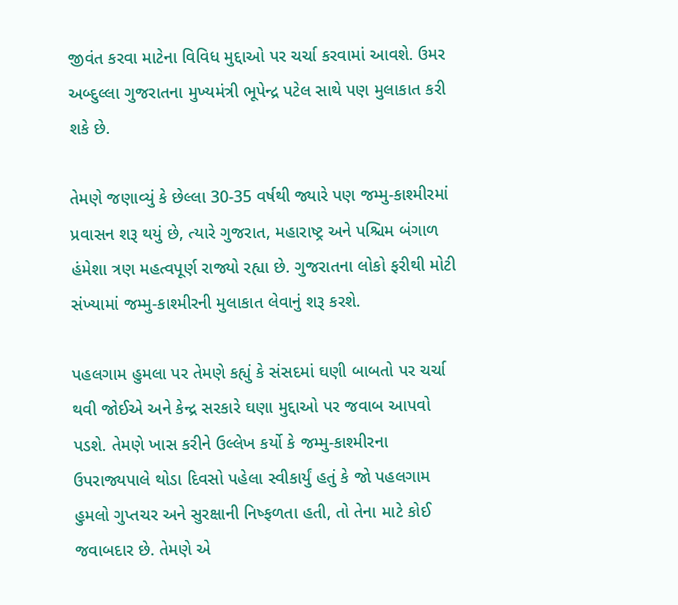જીવંત કરવા માટેના વિવિધ મુદ્દાઓ પર ચર્ચા કરવામાં આવશે. ઉમર અબ્દુલ્લા ગુજરાતના મુખ્યમંત્રી ભૂપેન્દ્ર પટેલ સાથે પણ મુલાકાત કરી શકે છે.

તેમણે જણાવ્યું કે છેલ્લા 30-35 વર્ષથી જ્યારે પણ જમ્મુ-કાશ્મીરમાં પ્રવાસન શરૂ થયું છે, ત્યારે ગુજરાત, મહારાષ્ટ્ર અને પશ્ચિમ બંગાળ હંમેશા ત્રણ મહત્વપૂર્ણ રાજ્યો રહ્યા છે. ગુજરાતના લોકો ફરીથી મોટી સંખ્યામાં જમ્મુ-કાશ્મીરની મુલાકાત લેવાનું શરૂ કરશે.

પહલગામ હુમલા પર તેમણે કહ્યું કે સંસદમાં ઘણી બાબતો પર ચર્ચા થવી જોઈએ અને કેન્દ્ર સરકારે ઘણા મુદ્દાઓ પર જવાબ આપવો પડશે. તેમણે ખાસ કરીને ઉલ્લેખ કર્યો કે જમ્મુ-કાશ્મીરના ઉપરાજ્યપાલે થોડા દિવસો પહેલા સ્વીકાર્યું હતું કે જો પહલગામ હુમલો ગુપ્તચર અને સુરક્ષાની નિષ્ફળતા હતી, તો તેના માટે કોઈ જવાબદાર છે. તેમણે એ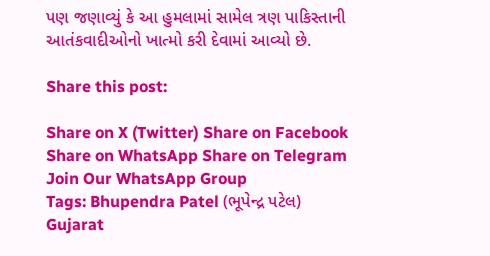પણ જણાવ્યું કે આ હુમલામાં સામેલ ત્રણ પાકિસ્તાની આતંકવાદીઓનો ખાત્મો કરી દેવામાં આવ્યો છે.

Share this post:

Share on X (Twitter) Share on Facebook Share on WhatsApp Share on Telegram
Join Our WhatsApp Group
Tags: Bhupendra Patel (ભૂપેન્દ્ર પટેલ) Gujarat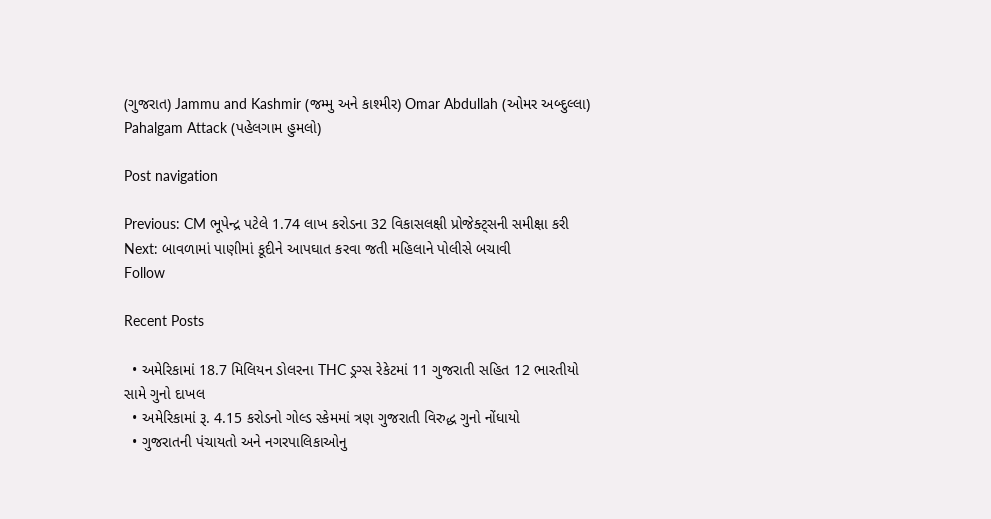(ગુજરાત) Jammu and Kashmir (જમ્મુ અને કાશ્મીર) Omar Abdullah (ઓમર અબ્દુલ્લા) Pahalgam Attack (પહેલગામ હુમલો)

Post navigation

Previous: CM ભૂપેન્દ્ર પટેલે 1.74 લાખ કરોડના 32 વિકાસલક્ષી પ્રોજેક્ટ્સની સમીક્ષા કરી
Next: બાવળામાં પાણીમાં કૂદીને આપઘાત કરવા જતી મહિલાને પોલીસે બચાવી
Follow

Recent Posts

  • અમેરિકામાં 18.7 મિલિયન ડોલરના THC ડ્રગ્સ રેકેટમાં 11 ગુજરાતી સહિત 12 ભારતીયો સામે ગુનો દાખલ
  • અમેરિકામાં રૂ. 4.15 કરોડનો ગોલ્ડ સ્કેમમાં ત્રણ ગુજરાતી વિરુદ્ધ ગુનો નોંધાયો
  • ગુજરાતની પંચાયતો અને નગરપાલિકાઓનુ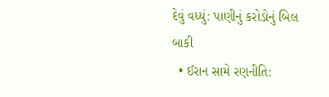દેવું વધ્યું: પાણીનું કરોડોનું બિલ બાકી
  • ઈરાન સામે રણનીતિ: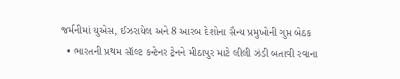જર્મનીમાં યુએસ, ઈઝરાયેલ અને 8 આરબ દેશોના સૈન્ય પ્રમુખોની ગુપ્ત બેઠક
  • ભારતની પ્રથમ સૉલ્ટ કન્ટેનર ટ્રેનને મીઠાપુર માટે લીલી ઝંડી બતાવી રવાના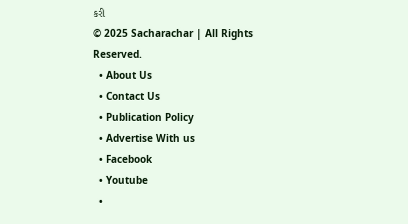કરી
© 2025 Sacharachar | All Rights Reserved.
  • About Us
  • Contact Us
  • Publication Policy
  • Advertise With us
  • Facebook
  • Youtube
  •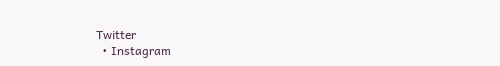Twitter
  • Instagram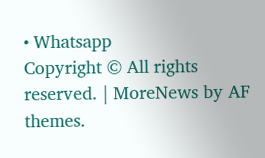• Whatsapp
Copyright © All rights reserved. | MoreNews by AF themes.